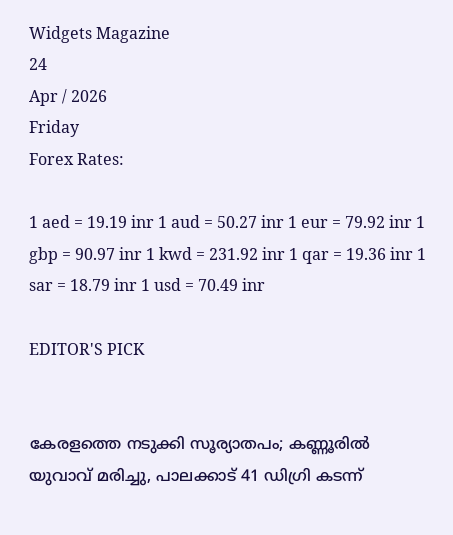Widgets Magazine
24
Apr / 2026
Friday
Forex Rates:

1 aed = 19.19 inr 1 aud = 50.27 inr 1 eur = 79.92 inr 1 gbp = 90.97 inr 1 kwd = 231.92 inr 1 qar = 19.36 inr 1 sar = 18.79 inr 1 usd = 70.49 inr

EDITOR'S PICK


കേരളത്തെ നടുക്കി സൂര്യാതപം; കണ്ണൂരിൽ യുവാവ് മരിച്ചു, പാലക്കാട് 41 ഡിഗ്രി കടന്ന്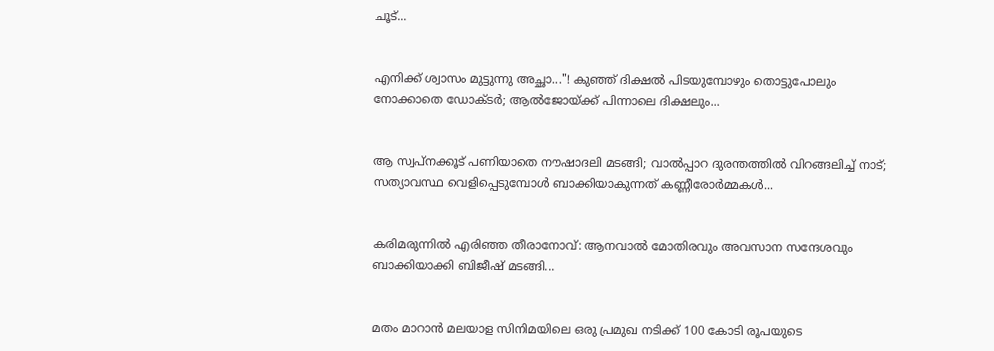ചൂട്...


എനിക്ക് ശ്വാസം മുട്ടുന്നു അച്ഛാ..."! കുഞ്ഞ് ദിക്ഷൽ പിടയുമ്പോഴും തൊട്ടുപോലും നോക്കാതെ ഡോക്ടർ; ആൽജോയ്ക്ക് പിന്നാലെ ദിക്ഷലും...


ആ സ്വപ്നക്കൂട് പണിയാതെ നൗഷാദലി മടങ്ങി; വാൽപ്പാറ ദുരന്തത്തിൽ വിറങ്ങലിച്ച് നാട്; സത്യാവസ്ഥ വെളിപ്പെടുമ്പോൾ ബാക്കിയാകുന്നത് കണ്ണീരോർമ്മകൾ...


കരിമരുന്നിൽ എരിഞ്ഞ തീരാനോവ്: ആനവാൽ മോതിരവും അവസാന സന്ദേശവും ബാക്കിയാക്കി ബിജീഷ് മടങ്ങി...


മതം മാറാൻ മലയാള സിനിമയിലെ ഒരു പ്രമുഖ നടിക്ക് 100 കോടി രൂപയുടെ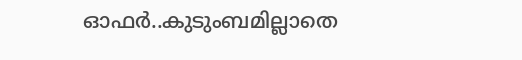ഓഫർ..കുടുംബമില്ലാതെ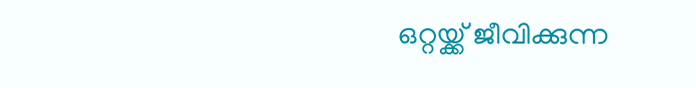ഒറ്റയ്ക്ക് ജീവിക്കുന്ന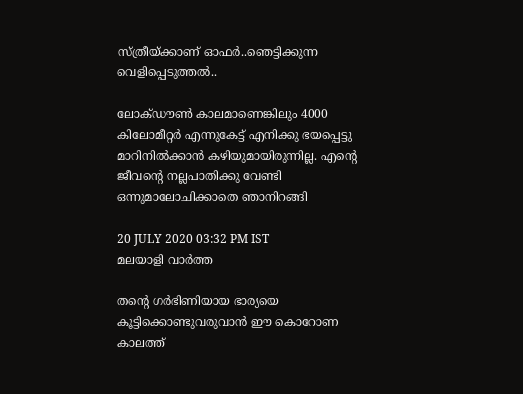സ്ത്രീയ്ക്കാണ് ഓഫർ..ഞെട്ടിക്കുന്ന വെളിപ്പെടുത്തൽ..

ലോക്ഡൗൺ കാലമാണെങ്കിലും 4000 കിലോമീറ്റർ എന്നുകേട്ട് എനിക്കു ഭയപ്പെട്ടു മാറിനിൽക്കാൻ കഴിയുമായിരുന്നില്ല. എന്റെ ജീവന്റെ നല്ലപാതിക്കു വേണ്ടി ഒന്നുമാലോചിക്കാതെ ഞാനിറങ്ങി

20 JULY 2020 03:32 PM IST
മലയാളി വാര്‍ത്ത

തന്റെ ഗർഭിണിയായ ഭാര്യയെ കൂട്ടിക്കൊണ്ടുവരുവാൻ ഈ കൊറോണ കാലത്ത്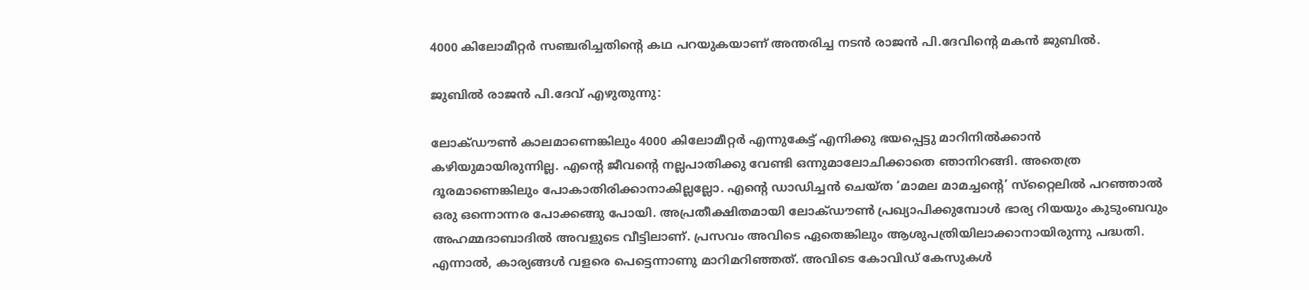4000 കിലോമീറ്റർ സഞ്ചരിച്ചതിന്റെ കഥ പറയുകയാണ് അന്തരിച്ച നടൻ രാജൻ പി.ദേവിന്റെ മകൻ ജുബിൽ.

ജുബിൽ രാജൻ പി.ദേവ് എഴുതുന്നു:

ലോക്ഡൗൺ കാലമാണെങ്കിലും 4000 കിലോമീറ്റർ എന്നുകേട്ട് എനിക്കു ഭയപ്പെട്ടു മാറിനിൽക്കാൻ കഴിയുമായിരുന്നില്ല. എന്റെ ജീവന്റെ നല്ലപാതിക്കു വേണ്ടി ഒന്നുമാലോചിക്കാതെ ഞാനിറങ്ങി. അതെത്ര ദൂരമാണെങ്കിലും പോകാതിരിക്കാനാകില്ലല്ലോ. എന്റെ ഡാഡിച്ചൻ ചെയ്ത ‘മാമല മാമച്ചന്റെ’ സ്‌റ്റൈലിൽ പറഞ്ഞാൽ ഒരു ഒന്നൊന്നര പോക്കങ്ങു പോയി. അപ്രതീക്ഷിതമായി ലോക്ഡൗൺ പ്രഖ്യാപിക്കുമ്പോൾ ഭാര്യ റിയയും കുടുംബവും അഹമ്മദാബാദിൽ അവളുടെ വീട്ടിലാണ്. പ്രസവം അവിടെ ഏതെങ്കിലും ആശുപത്രിയിലാക്കാനായിരുന്നു പദ്ധതി. എന്നാൽ, കാര്യങ്ങൾ വളരെ പെട്ടെന്നാണു മാറിമറിഞ്ഞത്. അവിടെ കോവിഡ് കേസുകൾ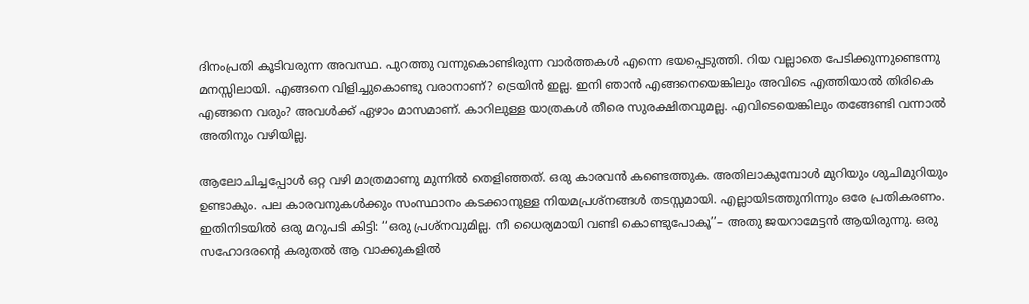ദിനംപ്രതി കൂടിവരുന്ന അവസ്ഥ. പുറത്തു വന്നുകൊണ്ടിരുന്ന വാർത്തകൾ എന്നെ ഭയപ്പെടുത്തി. റിയ വല്ലാതെ പേടിക്കുന്നുണ്ടെന്നു മനസ്സിലായി. എങ്ങനെ വിളിച്ചുകൊണ്ടു വരാനാണ്? ട്രെയിൻ ഇല്ല. ഇനി ഞാൻ എങ്ങനെയെങ്കിലും അവിടെ എത്തിയാൽ തിരികെ എങ്ങനെ വരും? അവൾക്ക് ഏഴാം മാസമാണ്. കാറിലുള്ള യാത്രകൾ തീരെ സുരക്ഷിതവുമല്ല. എവിടെയെങ്കിലും തങ്ങേണ്ടി വന്നാൽ അതിനും വഴിയില്ല.

ആലോചിച്ചപ്പോൾ ഒറ്റ വഴി മാത്രമാണു മുന്നിൽ തെളിഞ്ഞത്. ഒരു കാരവൻ കണ്ടെത്തുക. അതിലാകുമ്പോൾ മുറിയും ശുചിമുറിയും ഉണ്ടാകും. പല കാരവനുകൾക്കും സംസ്ഥാനം കടക്കാനുള്ള നിയമപ്രശ്‌നങ്ങൾ തടസ്സമായി. എല്ലായിടത്തുനിന്നും ഒരേ പ്രതികരണം. ഇതിനിടയിൽ ഒരു മറുപടി കിട്ടി: ‘‘ഒരു പ്രശ്‌നവുമില്ല. നീ ധൈര്യമായി വണ്ടി കൊണ്ടുപോകൂ’’– അതു ജയറാമേട്ടൻ ആയിരുന്നു. ഒരു സഹോദരന്റെ കരുതൽ ആ വാക്കുകളിൽ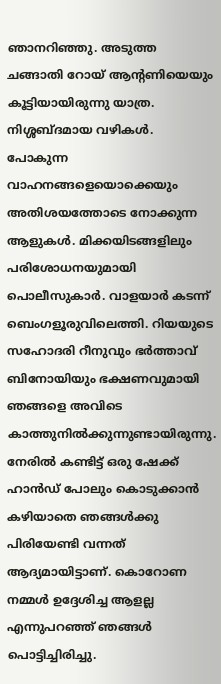ഞാനറിഞ്ഞു. അടുത്ത ചങ്ങാതി റോയ് ആന്റണിയെയും കൂട്ടിയായിരുന്നു യാത്ര. നിശ്ശബ്ദമായ വഴികൾ. പോകുന്ന വാഹനങ്ങളെയൊക്കെയും അതിശയത്തോടെ നോക്കുന്ന ആളുകൾ. മിക്കയിടങ്ങളിലും പരിശോധനയുമായി പൊലീസുകാർ. വാളയാർ കടന്ന് ബെംഗളൂരുവിലെത്തി. റിയയുടെ സഹോദരി റീനുവും ഭർത്താവ് ബിനോയിയും ഭക്ഷണവുമായി ഞങ്ങളെ അവിടെ കാത്തുനിൽക്കുന്നുണ്ടായിരുന്നു. നേരിൽ കണ്ടിട്ട് ഒരു ഷേക്ക് ഹാൻഡ് പോലും കൊടുക്കാൻ കഴിയാതെ ഞങ്ങൾക്കു പിരിയേണ്ടി വന്നത് ആദ്യമായിട്ടാണ്. കൊറോണ നമ്മൾ ഉദ്ദേശിച്ച ആളല്ല എന്നുപറഞ്ഞ് ഞങ്ങൾ പൊട്ടിച്ചിരിച്ചു.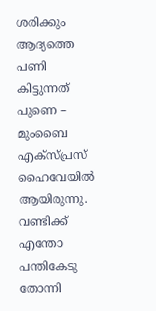ശരിക്കും ആദ്യത്തെ പണി കിട്ടുന്നത് പുണെ – മുംബൈ എക്സ്പ്രസ് ഹൈവേയിൽ ആയിരുന്നു. വണ്ടിക്ക് എന്തോ പന്തികേടു തോന്നി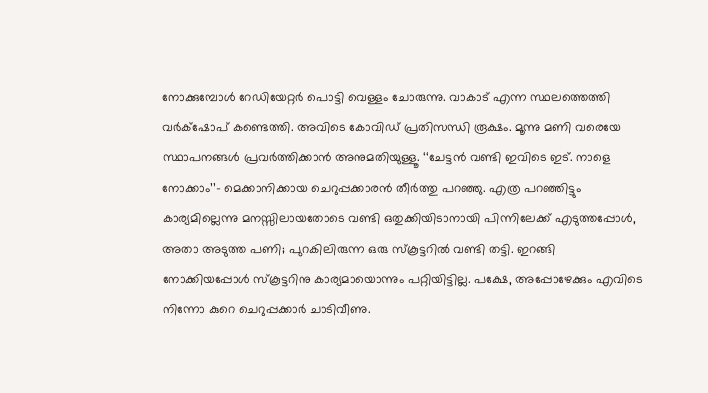നോക്കുമ്പോൾ റേഡിയേറ്റർ പൊട്ടി വെള്ളം ചോരുന്നു. വാകാട് എന്ന സ്ഥലത്തെത്തി വർക്‌ഷോപ് കണ്ടെത്തി. അവിടെ കോവിഡ് പ്രതിസന്ധി രൂക്ഷം. മൂന്നു മണി വരെയേ സ്ഥാപനങ്ങൾ പ്രവർത്തിക്കാൻ അനുമതിയുള്ളൂ. ‘‘ചേട്ടൻ വണ്ടി ഇവിടെ ഇട്. നാളെ നോക്കാം’’– മെക്കാനിക്കായ ചെറുപ്പക്കാരൻ തീർത്തു പറഞ്ഞു. എത്ര പറഞ്ഞിട്ടും കാര്യമില്ലെന്നു മനസ്സിലായതോടെ വണ്ടി ഒതുക്കിയിടാനായി പിന്നിലേക്ക് എടുത്തപ്പോൾ, അതാ അടുത്ത പണി; പുറകിലിരുന്ന ഒരു സ്‌കൂട്ടറിൽ വണ്ടി തട്ടി. ഇറങ്ങി നോക്കിയപ്പോൾ സ്‌കൂട്ടറിനു കാര്യമായൊന്നും പറ്റിയിട്ടില്ല. പക്ഷേ, അപ്പോഴേക്കും എവിടെ നിന്നോ കുറെ ചെറുപ്പക്കാർ ചാടിവീണു.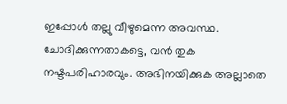ഇപ്പോൾ തല്ലു വീഴുമെന്ന അവസ്ഥ. ചോദിക്കുന്നതാകട്ടെ, വൻ തുക നഷ്ടപരിഹാരവും. അഭിനയിക്കുക അല്ലാതെ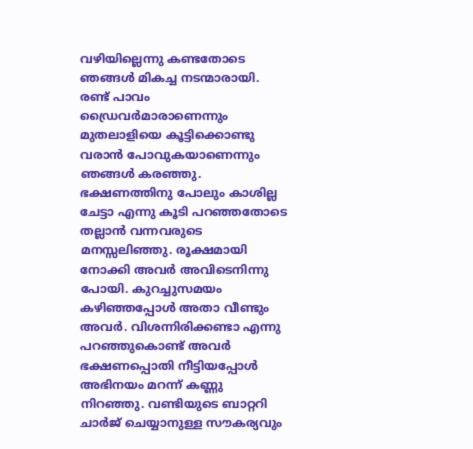വഴിയില്ലെന്നു കണ്ടതോടെ ഞങ്ങൾ മികച്ച നടന്മാരായി. രണ്ട് പാവം ഡ്രൈവർമാരാണെന്നും മുതലാളിയെ കൂട്ടിക്കൊണ്ടു വരാൻ പോവുകയാണെന്നും ഞങ്ങൾ കരഞ്ഞു. ഭക്ഷണത്തിനു പോലും കാശില്ല ചേട്ടാ എന്നു കൂടി പറഞ്ഞതോടെ തല്ലാൻ വന്നവരുടെ മനസ്സലിഞ്ഞു. രൂക്ഷമായി നോക്കി അവർ അവിടെനിന്നു പോയി. കുറച്ചുസമയം കഴിഞ്ഞപ്പോൾ അതാ വീണ്ടും അവർ. വിശന്നിരിക്കണ്ടാ എന്നു പറഞ്ഞുകൊണ്ട് അവർ ഭക്ഷണപ്പൊതി നീട്ടിയപ്പോൾ അഭിനയം മറന്ന് കണ്ണു നിറഞ്ഞു. വണ്ടിയുടെ ബാറ്ററി ചാർജ് ചെയ്യാനുള്ള സൗകര്യവും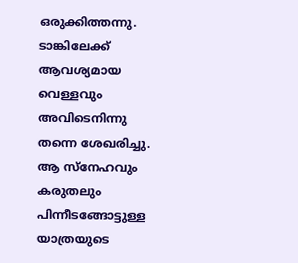ഒരുക്കിത്തന്നു. ടാങ്കിലേക്ക് ആവശ്യമായ വെള്ളവും അവിടെനിന്നു തന്നെ ശേഖരിച്ചു. ആ സ്‌നേഹവും കരുതലും പിന്നീടങ്ങോട്ടുള്ള യാത്രയുടെ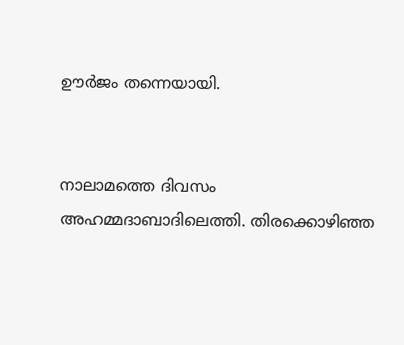ഊർജം തന്നെയായി.


നാലാമത്തെ ദിവസം അഹമ്മദാബാദിലെത്തി. തിരക്കൊഴിഞ്ഞ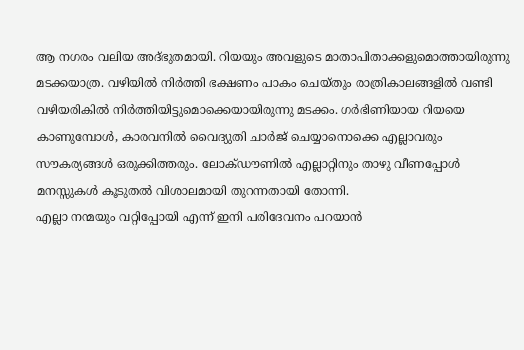ആ നഗരം വലിയ അദ്ഭുതമായി. റിയയും അവളുടെ മാതാപിതാക്കളുമൊത്തായിരുന്നു മടക്കയാത്ര. വഴിയിൽ നിർത്തി ഭക്ഷണം പാകം ചെയ്തും രാത്രികാലങ്ങളിൽ വണ്ടി വഴിയരികിൽ നിർത്തിയിട്ടുമൊക്കെയായിരുന്നു മടക്കം. ഗർഭിണിയായ റിയയെ കാണുമ്പോൾ, കാരവനിൽ വൈദ്യുതി ചാർജ് ചെയ്യാനൊക്കെ എല്ലാവരും സൗകര്യങ്ങൾ ഒരുക്കിത്തരും. ലോക്ഡൗണിൽ എല്ലാറ്റിനും താഴു വീണപ്പോൾ മനസ്സുകൾ കൂടുതൽ വിശാലമായി തുറന്നതായി തോന്നി.
എല്ലാ നന്മയും വറ്റിപ്പോയി എന്ന് ഇനി പരിദേവനം പറയാൻ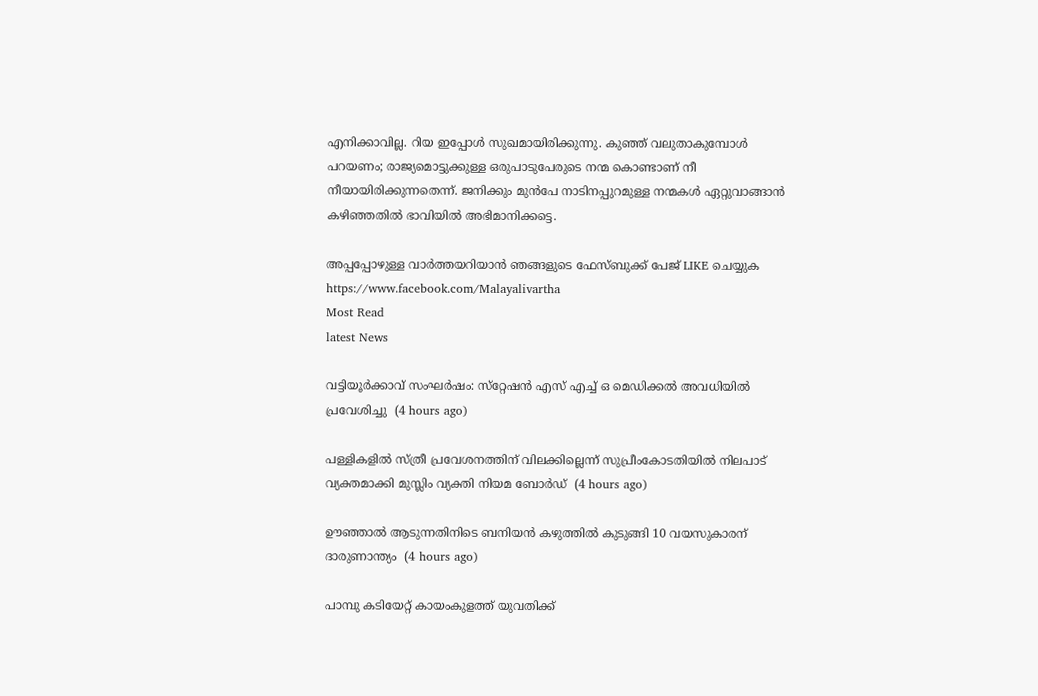എനിക്കാവില്ല. റിയ ഇപ്പോൾ സുഖമായിരിക്കുന്നു. കുഞ്ഞ് വലുതാകുമ്പോൾ പറയണം; രാജ്യമൊട്ടുക്കുള്ള ഒരുപാടുപേരുടെ നന്മ കൊണ്ടാണ് നീ നീയായിരിക്കുന്നതെന്ന്. ജനിക്കും മുൻപേ നാടിനപ്പുറമുള്ള നന്മകൾ ഏറ്റുവാങ്ങാൻ കഴിഞ്ഞതിൽ ഭാവിയിൽ അഭിമാനിക്കട്ടെ.

അപ്പപ്പോഴുള്ള വാര്‍ത്തയറിയാന്‍ ഞങ്ങളുടെ ഫേസ്‌ബുക്ക്‌ പേജ് LIKE ചെയ്യുക
https://www.facebook.com/Malayalivartha
Most Read
latest News

വട്ടിയൂര്‍ക്കാവ് സംഘര്‍ഷം: സ്‌റ്റേഷന്‍ എസ് എച്ച് ഒ മെഡിക്കല്‍ അവധിയില്‍ പ്രവേശിച്ചു  (4 hours ago)

പള്ളികളില്‍ സ്ത്രീ പ്രവേശനത്തിന് വിലക്കില്ലെന്ന് സുപ്രീംകോടതിയില്‍ നിലപാട് വ്യക്തമാക്കി മുസ്ലിം വ്യക്തി നിയമ ബോര്‍ഡ്  (4 hours ago)

ഊഞ്ഞാല്‍ ആടുന്നതിനിടെ ബനിയന്‍ കഴുത്തില്‍ കുടുങ്ങി 10 വയസുകാരന് ദാരുണാന്ത്യം  (4 hours ago)

പാമ്പു കടിയേറ്റ് കായംകുളത്ത് യുവതിക്ക്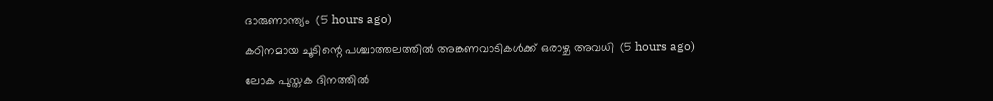ദാരുണാന്ത്യം  (5 hours ago)

കഠിനമായ ചൂടിന്റെ പശ്ചാത്തലത്തില്‍ അങ്കണവാടികള്‍ക്ക് ഒരാഴ്ച അവധി  (5 hours ago)

ലോക പുസ്തക ദിനത്തില്‍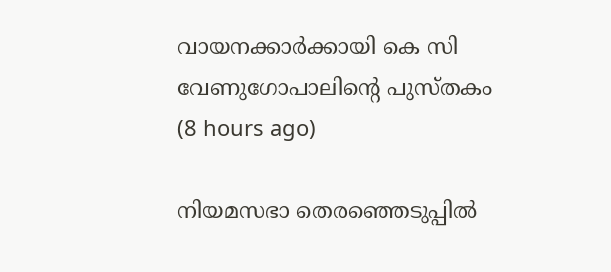വായനക്കാര്‍ക്കായി കെ സി വേണുഗോപാലിന്റെ പുസ്തകം  (8 hours ago)

നിയമസഭാ തെരഞ്ഞെടുപ്പില്‍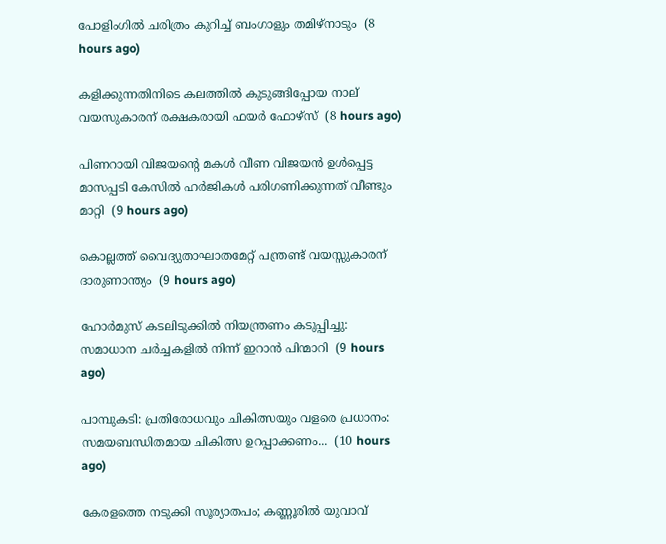പോളിംഗില്‍ ചരിത്രം കുറിച്ച് ബംഗാളും തമിഴ്‌നാടും  (8 hours ago)

കളിക്കുന്നതിനിടെ കലത്തില്‍ കുടുങ്ങിപ്പോയ നാല് വയസുകാരന് രക്ഷകരായി ഫയര്‍ ഫോഴ്‌സ്  (8 hours ago)

പിണറായി വിജയന്റെ മകള്‍ വീണ വിജയന്‍ ഉള്‍പ്പെട്ട മാസപ്പടി കേസില്‍ ഹര്‍ജികള്‍ പരിഗണിക്കുന്നത് വീണ്ടും മാറ്റി  (9 hours ago)

കൊല്ലത്ത് വൈദ്യുതാഘാതമേറ്റ് പന്ത്രണ്ട് വയസ്സുകാരന് ദാരുണാന്ത്യം  (9 hours ago)

ഹോര്‍മുസ് കടലിടുക്കില്‍ നിയന്ത്രണം കടുപ്പിച്ചു: സമാധാന ചര്‍ച്ചകളില്‍ നിന്ന് ഇറാന്‍ പിന്മാറി  (9 hours ago)

പാമ്പുകടി: പ്രതിരോധവും ചികിത്സയും വളരെ പ്രധാനം: സമയബന്ധിതമായ ചികിത്സ ഉറപ്പാക്കണം...  (10 hours ago)

കേരളത്തെ നടുക്കി സൂര്യാതപം; കണ്ണൂരിൽ യുവാവ്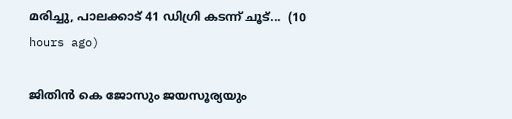മരിച്ചു, പാലക്കാട് 41 ഡിഗ്രി കടന്ന് ചൂട്...  (10 hours ago)

ജിതിൻ കെ ജോസും ജയസൂര്യയും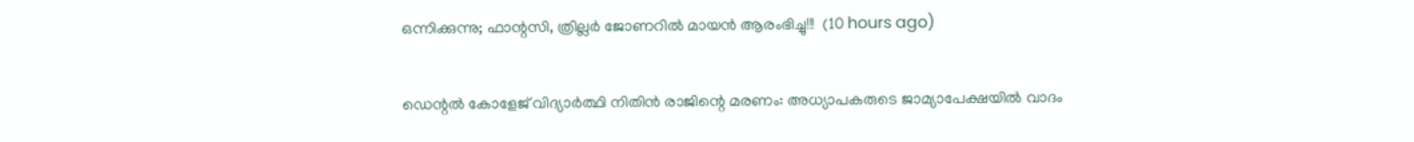ഒന്നിക്കുന്നു; ഫാന്റസി, ത്രില്ലർ ജോണറിൽ മായൻ ആരംഭിച്ചു!!!  (10 hours ago)

ഡെന്റല്‍ കോളേജ് വിദ്യാര്‍ത്ഥി നിതിന്‍ രാജിന്റെ മരണം: അധ്യാപകരുടെ ജാമ്യാപേക്ഷയില്‍ വാദം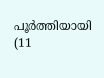പൂര്‍ത്തിയായി  (11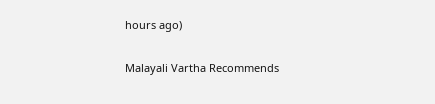hours ago)

Malayali Vartha Recommends